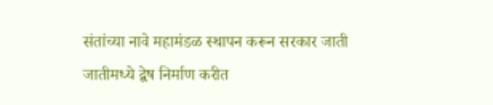संतांच्या नावे महामंडळ स्थापन करून सरकार जाती जातीमध्ये द्वेष निर्माण करीत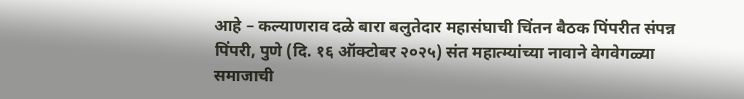आहे – कल्याणराव दळे बारा बलुतेदार महासंघाची चिंतन बैठक पिंपरीत संपन्न
पिंपरी, पुणे (दि. १६ ऑक्टोबर २०२५) संत महात्म्यांच्या नावाने वेगवेगळ्या समाजाची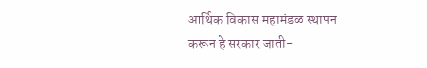आर्थिक विकास महामंडळ स्थापन करून हे सरकार जाती-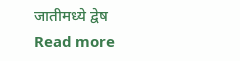जातीमध्ये द्वेष
Read more